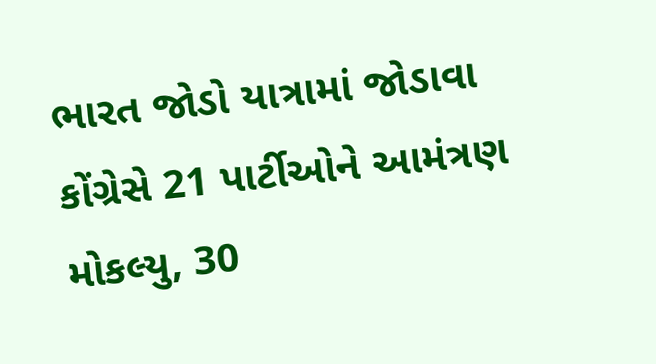ભારત જોડો યાત્રામાં જોડાવા કોંગ્રેસે 21 પાર્ટીઓને આમંત્રણ મોકલ્યુ, 30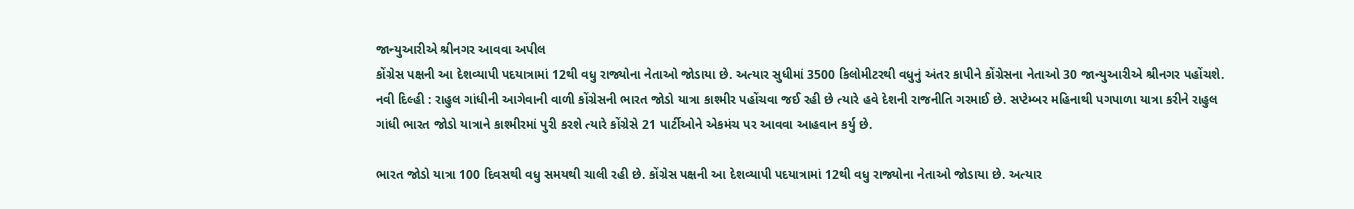જાન્યુઆરીએ શ્રીનગર આવવા અપીલ
કોંગ્રેસ પક્ષની આ દેશવ્યાપી પદયાત્રામાં 12થી વધુ રાજ્યોના નેતાઓ જોડાયા છે. અત્યાર સુધીમાં 3500 કિલોમીટરથી વધુનું અંતર કાપીને કોંગ્રેસના નેતાઓ 30 જાન્યુઆરીએ શ્રીનગર પહોંચશે.
નવી દિલ્હી : રાહુલ ગાંધીની આગેવાની વાળી કોંગ્રેસની ભારત જોડો યાત્રા કાશ્મીર પહોંચવા જઈ રહી છે ત્યારે હવે દેશની રાજનીતિ ગરમાઈ છે. સપ્ટેમ્બર મહિનાથી પગપાળા યાત્રા કરીને રાહુલ ગાંધી ભારત જોડો યાત્રાને કાશ્મીરમાં પુરી કરશે ત્યારે કોંગ્રેસે 21 પાર્ટીઓને એકમંચ પર આવવા આહવાન કર્યુ છે.

ભારત જોડો યાત્રા 100 દિવસથી વધુ સમયથી ચાલી રહી છે. કોંગ્રેસ પક્ષની આ દેશવ્યાપી પદયાત્રામાં 12થી વધુ રાજ્યોના નેતાઓ જોડાયા છે. અત્યાર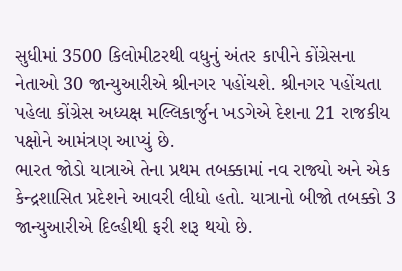સુધીમાં 3500 કિલોમીટરથી વધુનું અંતર કાપીને કોંગ્રેસના નેતાઓ 30 જાન્યુઆરીએ શ્રીનગર પહોંચશે. શ્રીનગર પહોંચતા પહેલા કોંગ્રેસ અધ્યક્ષ મલ્લિકાર્જુન ખડગેએ દેશના 21 રાજકીય પક્ષોને આમંત્રણ આપ્યું છે.
ભારત જોડો યાત્રાએ તેના પ્રથમ તબક્કામાં નવ રાજ્યો અને એક કેન્દ્રશાસિત પ્રદેશને આવરી લીધો હતો. યાત્રાનો બીજો તબક્કો 3 જાન્યુઆરીએ દિલ્હીથી ફરી શરૂ થયો છે.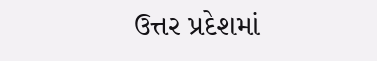ઉત્તર પ્રદેશમાં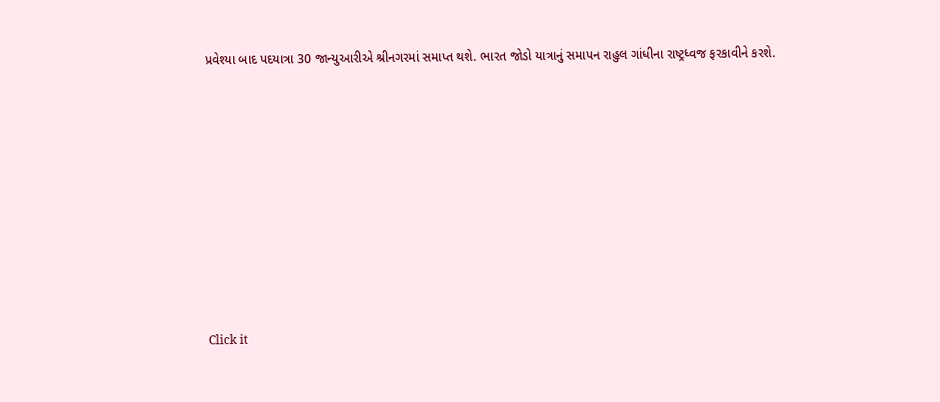પ્રવેશ્યા બાદ પદયાત્રા 30 જાન્યુઆરીએ શ્રીનગરમાં સમાપ્ત થશે. ભારત જોડો યાત્રાનું સમાપન રાહુલ ગાંધીના રાષ્ટ્રધ્વજ ફરકાવીને કરશે.












Click it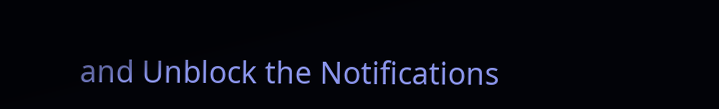and Unblock the Notifications